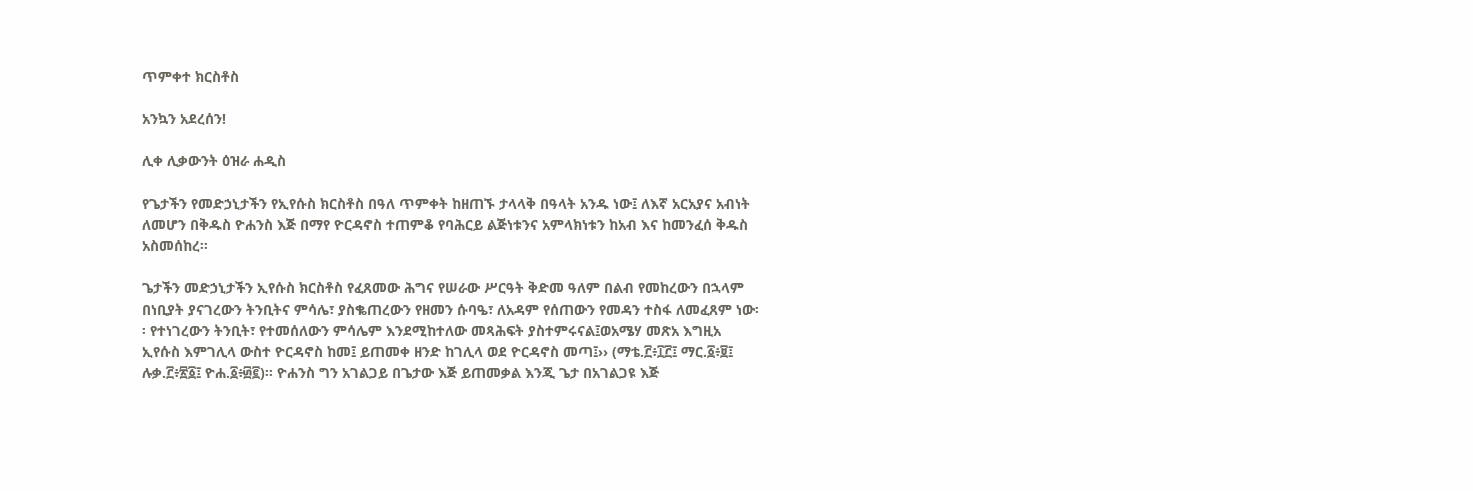ጥምቀተ ክርስቶስ

አንኳን አደረሰን!

ሊቀ ሊቃውንት ዕዝራ ሐዲስ

የጌታችን የመድኃኒታችን የኢየሱስ ክርስቶስ በዓለ ጥምቀት ከዘጠኙ ታላላቅ በዓላት አንዱ ነው፤ ለእኛ አርአያና አብነት ለመሆን በቅዱስ ዮሐንስ እጅ በማየ ዮርዳኖስ ተጠምቆ የባሕርይ ልጅነቱንና አምላክነቱን ከአብ እና ከመንፈሰ ቅዱስ አስመሰከረ፡፡

ጌታችን መድኃኒታችን ኢየሱስ ክርስቶስ የፈጸመው ሕግና የሠራው ሥርዓት ቅድመ ዓለም በልብ የመከረውን በኋላም በነቢያት ያናገረውን ትንቢትና ምሳሌ፣ ያስቈጠረውን የዘመን ሱባዔ፣ ለአዳም የሰጠውን የመዳን ተስፋ ለመፈጸም ነው፡፡ የተነገረውን ትንቢት፣ የተመሰለውን ምሳሌም እንደሚከተለው መጻሕፍት ያስተምሩናል፤ወአሜሃ መጽአ እግዚአ ኢየሱስ እምገሊላ ውስተ ዮርዳኖስ ከመ፤ ይጠመቀ ዘንድ ከገሊላ ወደ ዮርዳኖስ መጣ፤›› (ማቴ.፫፥፲፫፤ ማር.፩፥፱፤ ሉቃ.፫፥፳፩፤ ዮሐ.፩፥፴፪)፡፡ ዮሐንስ ግን አገልጋይ በጌታው እጅ ይጠመቃል እንጂ ጌታ በአገልጋዩ እጅ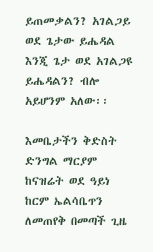ይጠመቃልን? አገልጋይ ወደ ጌታው ይሔዳል እንጂ ጌታ ወደ አገልጋዩ ይሔዳልን? ብሎ አይሆንም አለው፡፡

እመቤታችን ቅድስት ድንግል ማርያም ከናዝሬት ወደ ዓይነ ከርም ኤልሳቤጥን ለመጠየቅ በመጣች ጊዜ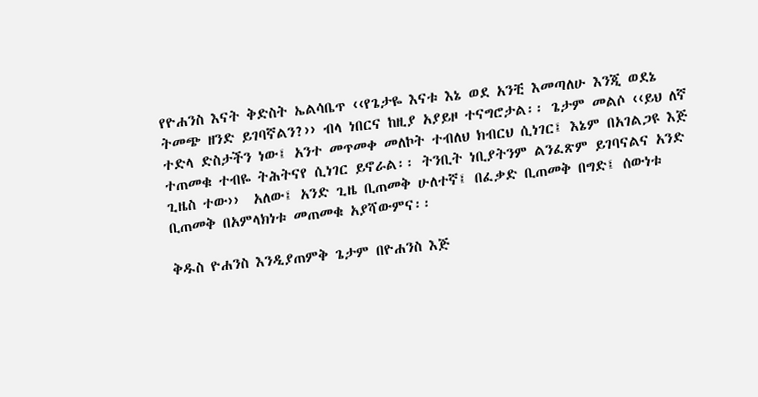የዮሐንስ እናት ቅድስት ኤልሳቤጥ ‹‹የጌታዬ እናቱ እኔ ወደ አንቺ እመጣለሁ እንጂ ወደኔ ትመጭ ዘንድ ይገባኛልን?›› ብላ ነበርና ከዚያ አያይዞ ተናግሮታል፡፡ ጌታም መልሶ ‹‹ይህ ለኛ ተድላ ድስታችን ነው፤ አንተ መጥመቀ መለኮት ተብለህ ክብርህ ሲነገር፤ እኔም በአገልጋዩ እጅ ተጠመቁ ተብዬ ትሕትናየ ሲነገር ይኖራል፡፡ ትንቢት ነቢያትንም ልንፈጽም ይገባናልና አንድ ጊዜስ ተው››  አለው፤ አንድ ጊዜ ቢጠመቅ ሁለተኛ፤ በፈቃድ ቢጠመቅ በግድ፤ ሰውነቱ ቢጠመቅ በአምላክነቱ መጠመቁ አያሻውምና፡፡

ቅዱስ ዮሐንስ እንዲያጠምቅ ጌታም በዮሐንስ እጅ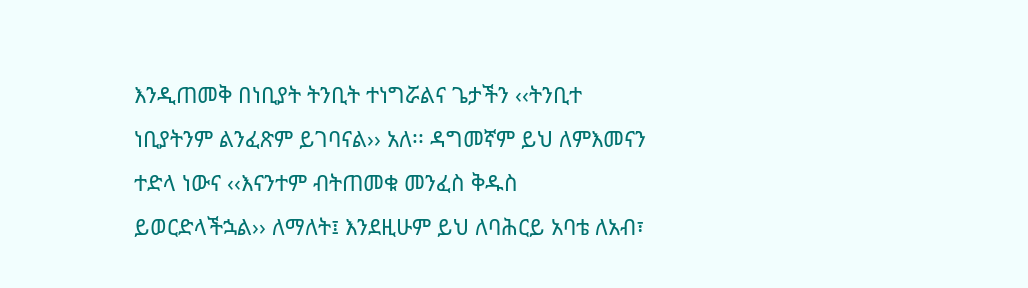እንዲጠመቅ በነቢያት ትንቢት ተነግሯልና ጌታችን ‹‹ትንቢተ ነቢያትንም ልንፈጽም ይገባናል›› አለ፡፡ ዳግመኛም ይህ ለምእመናን ተድላ ነውና ‹‹እናንተም ብትጠመቁ መንፈስ ቅዱስ ይወርድላችኋል›› ለማለት፤ እንደዚሁም ይህ ለባሕርይ አባቴ ለአብ፣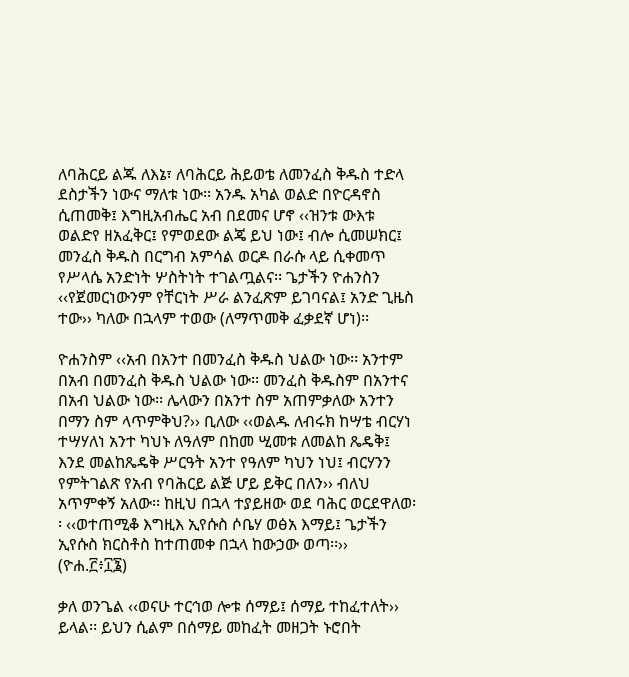ለባሕርይ ልጁ ለእኔ፣ ለባሕርይ ሕይወቴ ለመንፈስ ቅዱስ ተድላ ደስታችን ነውና ማለቱ ነው፡፡ አንዱ አካል ወልድ በዮርዳኖስ ሲጠመቅ፤ እግዚአብሔር አብ በደመና ሆኖ ‹‹ዝንቱ ውእቱ ወልድየ ዘአፈቅር፤ የምወደው ልጄ ይህ ነው፤ ብሎ ሲመሠክር፤ መንፈስ ቅዱስ በርግብ አምሳል ወርዶ በራሱ ላይ ሲቀመጥ የሥላሴ አንድነት ሦስትነት ተገልጧልና፡፡ ጌታችን ዮሐንስን ‹‹የጀመርነውንም የቸርነት ሥራ ልንፈጽም ይገባናል፤ አንድ ጊዜስ ተው›› ካለው በኋላም ተወው (ለማጥመቅ ፈቃደኛ ሆነ)፡፡

ዮሐንስም ‹‹አብ በአንተ በመንፈስ ቅዱስ ህልው ነው፡፡ አንተም በአብ በመንፈስ ቅዱስ ህልው ነው፡፡ መንፈስ ቅዱስም በአንተና በአብ ህልው ነው፡፡ ሌላውን በአንተ ስም አጠምቃለው አንተን በማን ስም ላጥምቅህ?›› ቢለው ‹‹ወልዱ ለብሩክ ከሣቴ ብርሃነ ተሣሃለነ አንተ ካህኑ ለዓለም በከመ ሢመቱ ለመልከ ጼዴቅ፤ እንደ መልከጼዴቅ ሥርዓት አንተ የዓለም ካህን ነህ፤ ብርሃንን የምትገልጽ የአብ የባሕርይ ልጅ ሆይ ይቅር በለን›› ብለህ አጥምቀኝ አለው፡፡ ከዚህ በኋላ ተያይዘው ወደ ባሕር ወርደዋለወ፡፡ ‹‹ወተጠሚቆ እግዚእ ኢየሱስ ሶቤሃ ወፅአ እማይ፤ ጌታችን ኢየሱስ ክርስቶስ ከተጠመቀ በኋላ ከውኃው ወጣ፡፡›› (ዮሐ.፫፥፲፮)

ቃለ ወንጌል ‹‹ወናሁ ተርኅወ ሎቱ ሰማይ፤ ሰማይ ተከፈተለት›› ይላል፡፡ ይህን ሲልም በሰማይ መከፈት መዘጋት ኑሮበት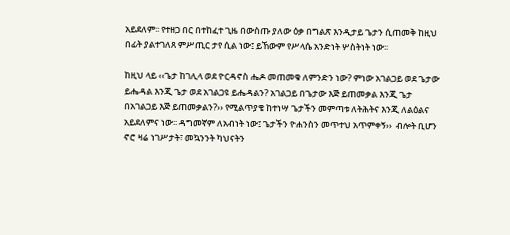አይደለም፡፡ የተዘጋ በር በተከፈተ ጊዜ በውስጡ ያለው ዕቃ በግልጽ እንዲታይ ጌታን ሲጠመቅ ከዚህ በፊት ያልተገለጸ ምሥጢር ታየ ሲል ነው፤ ይኸውም የሥላሴ አንድነት ሦስትነት ነው፡፡

ከዚህ ላይ ‹‹ጌታ ከገሊላ ወደ ዮርዳኖስ ሔዶ መጠመቁ ለምንድን ነው? ምነው አገልጋይ ወደ ጌታው ይሔዳል እንጂ ጌታ ወደ አገልጋዩ ይሔዳልን? አገልጋይ በጌታው እጅ ይጠመቃል እንጂ ጌታ በአገልጋይ እጅ ይጠመቃልን?›› የሚልጥያቄ ከተነሣ ጌታችን መምጣቱ ለትሕትና እንጂ ለልዕልና አይደለምና ነው፡፡ ዳግመኛም ለአብነት ነው፤ ጌታችን ዮሐንስን መጥተህ አጥምቀኝ››  ብሎት ቢሆን ኖሮ ዛሬ ነገሥታት፣ መኳንንት ካህናትን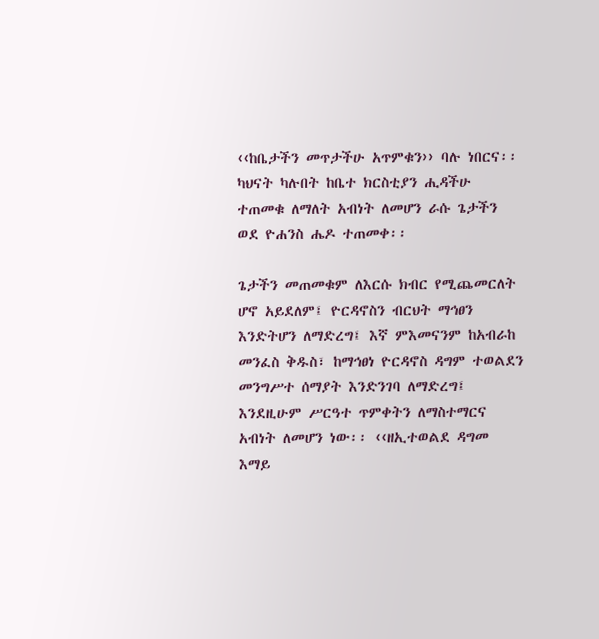‹‹ከቤታችን መጥታችሁ አጥምቁን›› ባሉ ነበርና፡፡ ካህናት ካሉበት ከቤተ ክርስቲያን ሒዳችሁ ተጠመቁ ለማለት አብነት ለመሆን ራሱ ጌታችን ወደ ዮሐንስ ሔዶ ተጠመቀ፡፡

ጌታችን መጠመቁም ለእርሱ ክብር የሚጨመርለት ሆኖ አይደለም፤ ዮርዳኖስን ብርህት ማኅፀን እንድትሆን ለማድረግ፤ እኛ ምእመናንም ከአብራከ መንፈስ ቅዱስ፣ ከማኅፀነ ዮርዳኖስ ዳግም ተወልደን መንግሥተ ሰማያት እንድንገባ ለማድረግ፤ እንደዚሁም ሥርዓተ ጥምቀትን ለማስተማርና አብነት ለመሆን ነው፡፡ ‹‹ዘኢተወልደ ዳግመ እማይ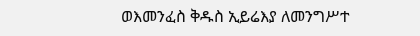ወእመንፈስ ቅዱስ ኢይሬእያ ለመንግሥተ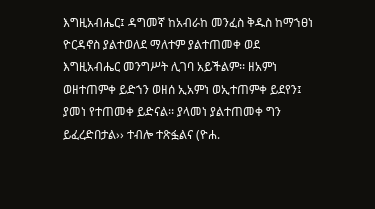እግዚአብሔር፤ ዳግመኛ ከአብራከ መንፈስ ቅዱስ ከማኀፀነ ዮርዳኖስ ያልተወለደ ማለተም ያልተጠመቀ ወደ እግዚአብሔር መንግሥት ሊገባ አይችልም፡፡ ዘአምነ ወዘተጠምቀ ይድኀን ወዘሰ ኢአምነ ወኢተጠምቀ ይደየን፤ ያመነ የተጠመቀ ይድናል፡፡ ያላመነ ያልተጠመቀ ግን ይፈረድበታል›› ተብሎ ተጽፏልና (ዮሐ.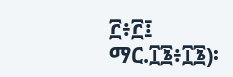፫፥፫፤ ማር.፲፮፥፲፮)፡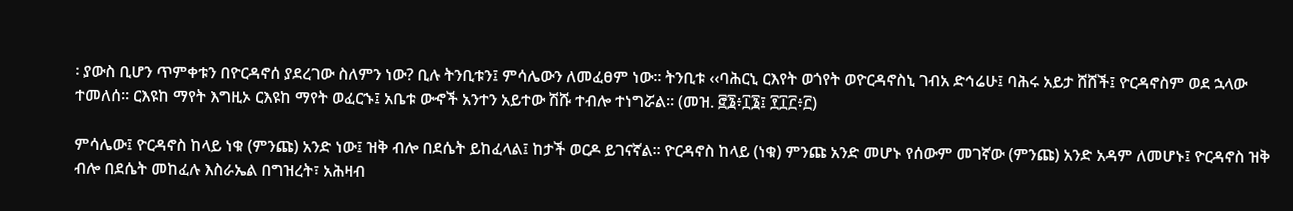፡ ያውስ ቢሆን ጥምቀቱን በዮርዳኖሰ ያደረገው ስለምን ነው? ቢሉ ትንቢቱን፤ ምሳሌውን ለመፈፀም ነው፡፡ ትንቢቱ ‹‹ባሕርኒ ርእየት ወጎየት ወዮርዳኖስኒ ገብአ ድኅሬሁ፤ ባሕሩ አይታ ሸሸች፤ ዮርዳኖስም ወደ ኋላው ተመለሰ፡፡ ርእዩከ ማየት እግዚኦ ርእዩከ ማየት ወፈርኁ፤ አቤቱ ውኆች አንተን አይተው ሽሹ ተብሎ ተነግሯል፡፡ (መዝ. ፸፮፥፲፮፤ ፻፲፫፥፫)

ምሳሌው፤ ዮርዳኖስ ከላይ ነቁ (ምንጩ) አንድ ነው፤ ዝቅ ብሎ በደሴት ይከፈላል፤ ከታች ወርዶ ይገናኛል፡፡ ዮርዳኖስ ከላይ (ነቁ) ምንጩ አንድ መሆኑ የሰውም መገኛው (ምንጩ) አንድ አዳም ለመሆኑ፤ ዮርዳኖስ ዝቅ ብሎ በደሴት መከፈሉ እስራኤል በግዝረት፣ አሕዛብ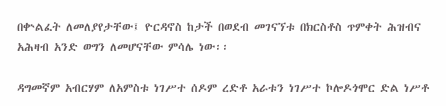በቍልፈት ለመለያየታቸው፤ ዮርዳኖስ ከታች በወደብ መገናኘቱ በክርስቶስ ጥምቀት ሕዝብና አሕዛብ አንድ ወግን ለመሆናቸው ምሳሌ ነው፡፡

ዳግመኛም አብርሃም ለአምስቱ ነገሥተ ሰዶም ረድቶ አራቱን ነገሥተ ኮሎዶጎሞር ድል ነሥቶ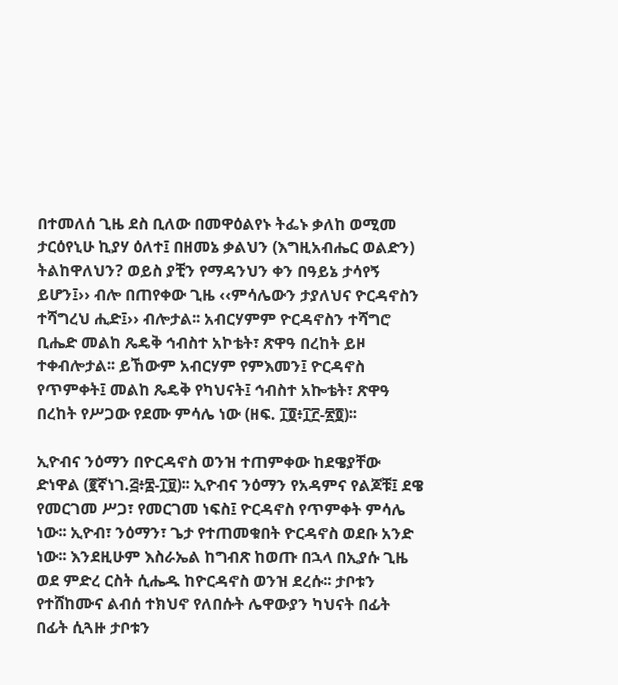በተመለሰ ጊዜ ደስ ቢለው በመዋዕልየኑ ትፌኑ ቃለከ ወሚመ ታርዕየኒሁ ኪያሃ ዕለተ፤ በዘመኔ ቃልህን (እግዚአብሔር ወልድን) ትልከዋለህን? ወይስ ያቺን የማዳንህን ቀን በዓይኔ ታሳየኝ ይሆን፤›› ብሎ በጠየቀው ጊዜ ‹‹ምሳሌውን ታያለህና ዮርዳኖስን ተሻግረህ ሒድ፤›› ብሎታል፡፡ አብርሃምም ዮርዳኖስን ተሻግሮ ቢሔድ መልከ ጼዴቅ ኅብስተ አኮቴት፣ ጽዋዓ በረከት ይዞ ተቀብሎታል፡፡ ይኸውም አብርሃም የምእመን፤ ዮርዳኖስ የጥምቀት፤ መልከ ጼዴቅ የካህናት፤ ኅብስተ አኰቴት፣ ጽዋዓ በረከት የሥጋው የደሙ ምሳሌ ነው (ዘፍ. ፲፬፥፲፫-፳፬)፡፡

ኢዮብና ንዕማን በዮርዳኖስ ወንዝ ተጠምቀው ከደዌያቸው ድነዋል (፪ኛነገ.፭፥፰-፲፱)፡፡ ኢዮብና ንዕማን የአዳምና የልጆቹ፤ ደዌ የመርገመ ሥጋ፣ የመርገመ ነፍስ፤ ዮርዳኖስ የጥምቀት ምሳሌ ነው፡፡ ኢዮብ፣ ንዕማን፣ ጌታ የተጠመቁበት ዮርዳኖስ ወደቡ አንድ ነው፡፡ እንደዚሁም እስራኤል ከግብጽ ከወጡ በኋላ በኢያሱ ጊዜ ወደ ምድረ ርስት ሲሔዱ ከዮርዳኖስ ወንዝ ደረሱ፡፡ ታቦቱን የተሸከሙና ልብሰ ተክህኖ የለበሱት ሌዋውያን ካህናት በፊት በፊት ሲጓዙ ታቦቱን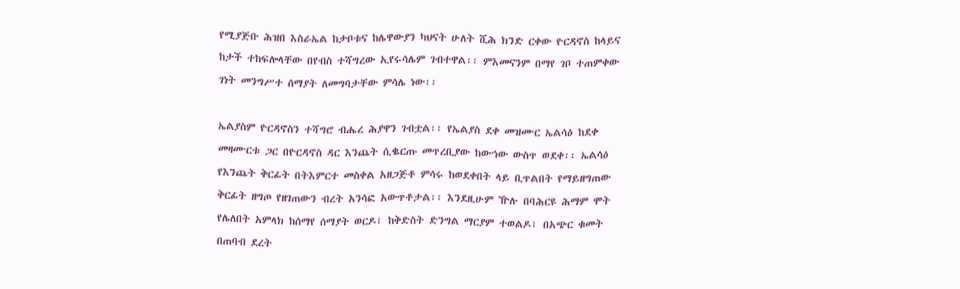የሚያጅቡ ሕዝበ እስራኤል ከታቦቱና ከሌዋውያን ካህናት ሁለት ሺሕ ክንድ ርቀው ዮርዳኖስ ከላይና ከታች ተከፍሎላቸው በየብስ ተሻግረው ኢየሩሳሌም ገብተዋል፡፡ ምእመናንም በማየ ገቦ ተጠምቀው ገነት መንግሥተ ሰማያት ለመግባታቸው ምሳሌ ነው፡፡

ኤልያስም ዮርዳኖስን ተሻግሮ ብሔረ ሕያዋን ገብቷል፡፡ የኤልያስ ደቀ መዝሙር ኤልሳዕ ከደቀ መዛሙርቱ ጋር በዮርዳኖስ ዳር እንጨት ሲቈርጡ መጥረቢያው ከውኀው ውስጥ ወደቀ፡፡ ኤልሳዕ የእንጨት ቅርፊት በትእምርተ መስቀል አዘጋጅቶ ምሳሩ ከወደቀበት ላይ ቢጥልበት የማይዘግጠው ቅርፊት ዘግጦ የዘገጠውን ብረት አንሳፎ አውጥቶታል፡፡ እንደዚሁም ዅሉ በባሕርዩ ሕማም ሞት የሌለበት አምላክ ከሰማየ ሰማያት ወርዶ፣ ከቅድስት ድንግል ማርያም ተወልዶ፣ በአጭር ቁመት በጠባብ ደረት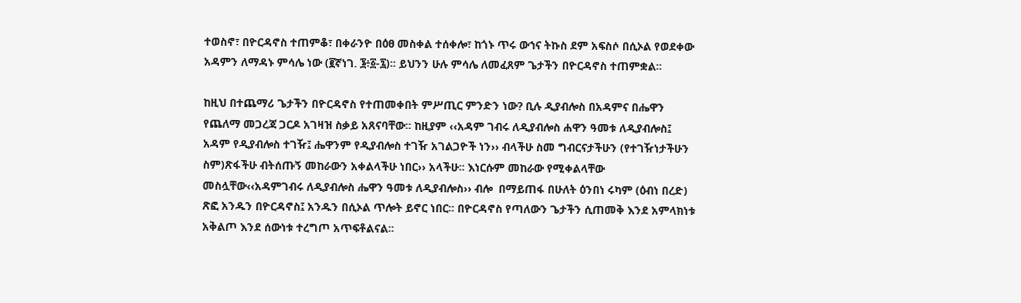ተወስኖ፣ በዮርዳኖስ ተጠምቆ፣ በቀራንዮ በዕፀ መስቀል ተሰቀሎ፣ ከጎኑ ጥሩ ውኀና ትኩስ ደም አፍስሶ በሲኦል የወደቀው አዳምን ለማዳኑ ምሳሌ ነው (፪ኛነገ. ፮፥፩-፯)፡፡ ይህንን ሁሉ ምሳሌ ለመፈጸም ጌታችን በዮርዳኖስ ተጠምቋል፡፡

ከዚህ በተጨማሪ ጌታችን በዮርዳኖስ የተጠመቀበት ምሥጢር ምንድን ነው? ቢሉ ዲያብሎስ በአዳምና በሔዋን የጨለማ መጋረጃ ጋርዶ አገዛዝ ስቃይ አጸናባቸው፡፡ ከዚያም ‹‹አዳም ገብሩ ለዲያብሎስ ሐዋን ዓመቱ ለዲያብሎስ፤ አዳም የዲያብሎስ ተገዥ፤ ሔዋንም የዲያብሎስ ተገዥ አገልጋዮች ነን›› ብላችሁ ስመ ግብርናታችሁን (የተገዥነታችሁን ስም)ጽፋችሁ ብትሰጡኝ መከራውን አቀልላችሁ ነበር›› አላችሁ፡፡ እነርሱም መከራው የሚቀልላቸው መስሏቸው‹‹አዳምገብሩ ለዲያብሎስ ሔዋን ዓመቱ ለዲያብሎስ›› ብሎ  በማይጠፋ በሁለት ዕንበነ ሩካም (ዕብነ በረድ) ጽፎ አንዱን በዮርዳኖስ፤ አንዱን በሲኦል ጥሎት ይኖር ነበር፡፡ በዮርዳኖስ የጣለውን ጌታችን ሲጠመቅ እንደ አምላክነቱ አቅልጦ እንደ ሰውነቱ ተረግጦ አጥፍቶልናል፡፡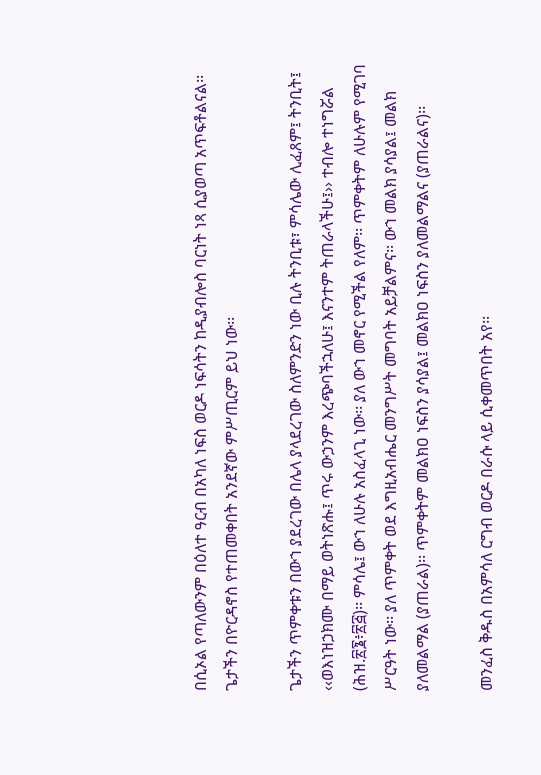በሲኦል የጣለውንም በዕለተ ዓርብ በአካለ ነፍስ ወርዶ ነፍሳትን ከዲያብሎስ ባርነት ነጻ ሲያወጣ አጥፍቶልናል፡፡ ጌታችን በዮርዳኖስ የተጠመቀበት አንደኛው ምሥጢርም ይህ ነው፡፡

ጌታችን ጥምቀቱን በውኀ ያደረገው በሌላ ያላደረገው ስለምንድን ነው ቢሉ ትንቢቱ፣ ምሳሌው ሊፈጸም፤ ትንቢት፤ ‹‹ወእነዝኃክሙ በማይ ወትነጽሑ፤ ጥሩ ውኃንም እረጭባችኋለሁ፤ እናንተም ትጠራላችሁ፤›› ተብሎ ተነግሯል (ሕዝ.፳፮፥፳፭)፡፡ ምሳሌ፤ ውኀ ለሁሉ አስፈላጊ ነው፡፡ ያለ ውኀ መኖር የሚችል የለም፡፡ ጥምቀትም ለሁሉም የሚገባ ሥርዓት ነው፡፡ ያለ ጥምቀት ወደ እግዚአብሔር መንግሥት መግባት አይቻልምና፡፡ ውኀ መልክ ያሳያል፤ መልክ ያለመልማል (ያጠራል)፡፡ ጥምቀትም መልክዐ ነፍስን ያሳያል፤ መልክዐ ነፍስን ያለመልማልና (ያጠራልና)፡፡

መንፈስ ቅዱስ በአምሳለ ርግብ ወርዶ በራሱ ላይ ሲቀመጥበት አየ፡፡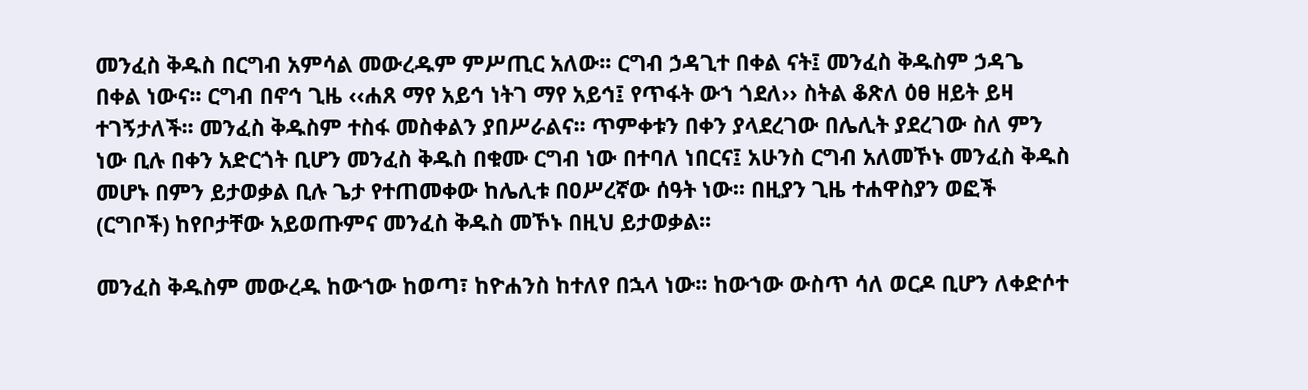መንፈስ ቅዱስ በርግብ አምሳል መውረዱም ምሥጢር አለው፡፡ ርግብ ኃዳጊተ በቀል ናት፤ መንፈስ ቅዱስም ኃዳጌ በቀል ነውና፡፡ ርግብ በኖኅ ጊዜ ‹‹ሐጸ ማየ አይኅ ነትገ ማየ አይኅ፤ የጥፋት ውኀ ጎደለ›› ስትል ቆጽለ ዕፀ ዘይት ይዛ ተገኝታለች፡፡ መንፈስ ቅዱስም ተስፋ መስቀልን ያበሥራልና፡፡ ጥምቀቱን በቀን ያላደረገው በሌሊት ያደረገው ስለ ምን ነው ቢሉ በቀን አድርጎት ቢሆን መንፈስ ቅዱስ በቁሙ ርግብ ነው በተባለ ነበርና፤ አሁንስ ርግብ አለመኾኑ መንፈስ ቅዱስ መሆኑ በምን ይታወቃል ቢሉ ጌታ የተጠመቀው ከሌሊቱ በዐሥረኛው ሰዓት ነው፡፡ በዚያን ጊዜ ተሐዋስያን ወፎች (ርግቦች) ከየቦታቸው አይወጡምና መንፈስ ቅዱስ መኾኑ በዚህ ይታወቃል፡፡

መንፈስ ቅዱስም መውረዱ ከውኀው ከወጣ፣ ከዮሐንስ ከተለየ በኋላ ነው፡፡ ከውኀው ውስጥ ሳለ ወርዶ ቢሆን ለቀድሶተ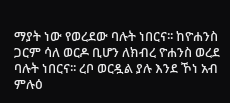ማያት ነው የወረደው ባሉት ነበርና፡፡ ከዮሐንስ ጋርም ሳለ ወርዶ ቢሆን ለክብረ ዮሐንስ ወረደ ባሉት ነበርና፡፡ ረቦ ወርዷል ያሉ እንደ ኾነ አብ ምሉዕ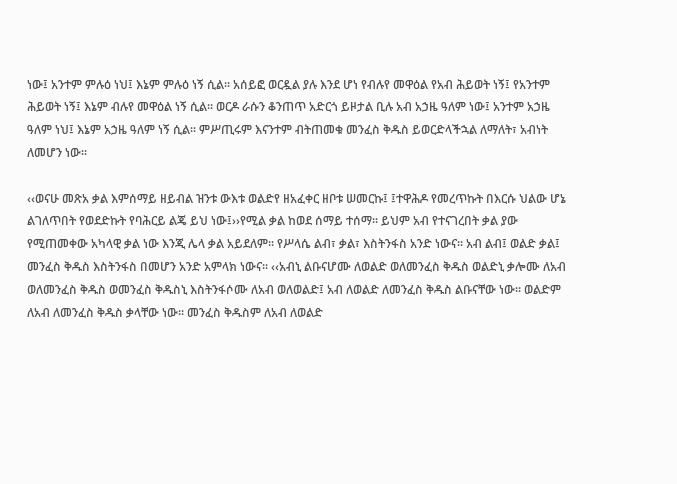ነው፤ አንተም ምሉዕ ነህ፤ እኔም ምሉዕ ነኝ ሲል፡፡ አሰይፎ ወርዷል ያሉ እንደ ሆነ የብሉየ መዋዕል የአብ ሕይወት ነኝ፤ የአንተም ሕይወት ነኝ፤ እኔም ብሉየ መዋዕል ነኝ ሲል፡፡ ወርዶ ራሱን ቆንጠጥ አድርጎ ይዞታል ቢሉ አብ አኃዜ ዓለም ነው፤ አንተም አኃዜ ዓለም ነህ፤ እኔም አኃዜ ዓለም ነኝ ሲል፡፡ ምሥጢሩም እናንተም ብትጠመቁ መንፈስ ቅዱስ ይወርድላችኋል ለማለት፣ አብነት ለመሆን ነው፡፡

‹‹ወናሁ መጽአ ቃል እምሰማይ ዘይብል ዝንቱ ውእቱ ወልድየ ዘአፈቀር ዘቦቱ ሠመርኩ፤ ፤ተዋሕዶ የመረጥኩት በእርሱ ህልው ሆኔ ልገለጥበት የወደድኩት የባሕርይ ልጄ ይህ ነው፤››የሚል ቃል ከወደ ሰማይ ተሰማ፡፡ ይህም አብ የተናገረበት ቃል ያው የሚጠመቀው አካላዊ ቃል ነው እንጂ ሌላ ቃል አይደለም፡፡ የሥላሴ ልብ፣ ቃል፣ እስትንፋስ አንድ ነውና፡፡ አብ ልብ፤ ወልድ ቃል፤ መንፈስ ቅዱስ እስትንፋስ በመሆን አንድ አምላክ ነውና፡፡ ‹‹አብኒ ልቡናሆሙ ለወልድ ወለመንፈስ ቅዱስ ወልድኒ ቃሎሙ ለአብ ወለመንፈስ ቅዱስ ወመንፈስ ቅዱስኒ እስትንፋሶሙ ለአብ ወለወልድ፤ አብ ለወልድ ለመንፈስ ቅዱስ ልቡናቸው ነው፡፡ ወልድም ለአብ ለመንፈስ ቅዱስ ቃላቸው ነው፡፡ መንፈስ ቅዱስም ለአብ ለወልድ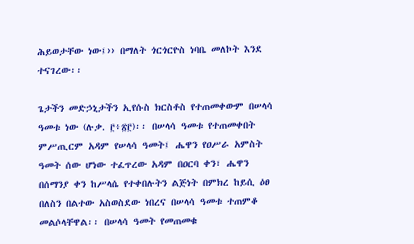ሕይወታቸው ነው፤›› በማለት ጎርጎርዮስ ነባቤ መለኮት እንደ ተናገረው፡፡

ጌታችን መድኃኒታችን ኢየሱስ ክርስቶስ የተጠመቀውም በሠላሳ ዓመቱ ነው (ሉቃ. ፫፥፳፫)፡፡ በሠላሳ ዓመቱ የተጠመቀበት ምሥጢርም አዳም የሠላሳ ዓመት፤ ሔዋን የዐሥራ አምስት ዓመት ሰው ሆነው ተፈጥረው አዳም በዐርባ ቀን፣ ሔዋን በሰማንያ ቀን ከሥላሴ የተቀበሉትን ልጅነት በምክረ ከይሲ ዕፀ በለስን በልተው አስወስደው ነበረና በሠላሳ ዓመቱ ተጠምቆ መልሶላቸዋል፡፡ በሠላሳ ዓመት የመጠመቁ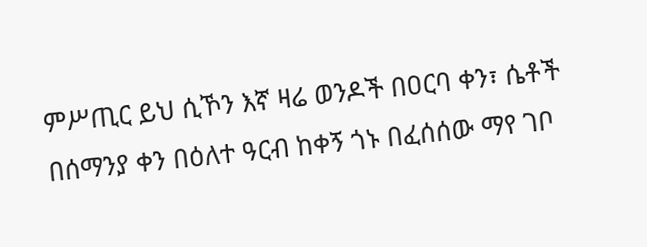ምሥጢር ይህ ሲኾን እኛ ዛሬ ወንዶች በዐርባ ቀን፣ ሴቶች በሰማንያ ቀን በዕለተ ዓርብ ከቀኝ ጎኑ በፈሰሰው ማየ ገቦ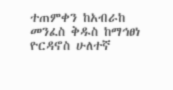ተጠምቀን ከአብራከ መንፈስ ቅዱስ ከማኅፀነ ዮርዳኖስ ሁለተኛ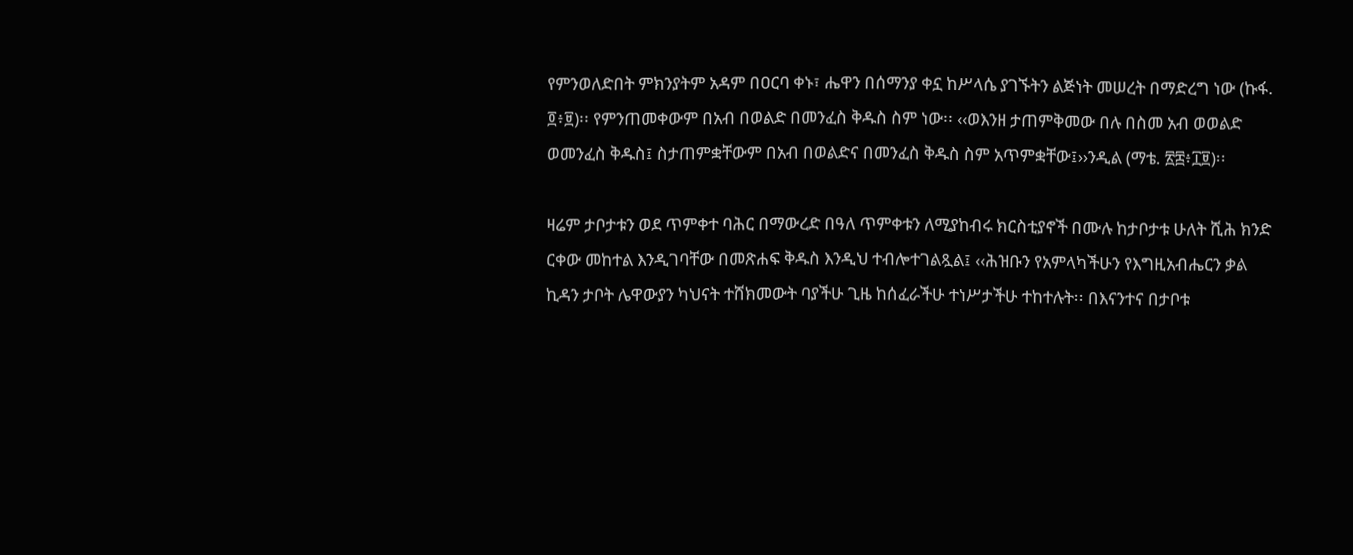የምንወለድበት ምክንያትም አዳም በዐርባ ቀኑ፣ ሔዋን በሰማንያ ቀኗ ከሥላሴ ያገኙትን ልጅነት መሠረት በማድረግ ነው (ኩፋ. ፬፥፱)፡፡ የምንጠመቀውም በአብ በወልድ በመንፈስ ቅዱስ ስም ነው፡፡ ‹‹ወእንዘ ታጠምቅመው በሉ በስመ አብ ወወልድ ወመንፈስ ቅዱስ፤ ስታጠምቋቸውም በአብ በወልድና በመንፈስ ቅዱስ ስም አጥምቋቸው፤››ንዲል (ማቴ. ፳፰፥፲፱)፡፡

ዛሬም ታቦታቱን ወደ ጥምቀተ ባሕር በማውረድ በዓለ ጥምቀቱን ለሚያከብሩ ክርስቲያኖች በሙሉ ከታቦታቱ ሁለት ሺሕ ክንድ ርቀው መከተል እንዲገባቸው በመጽሐፍ ቅዱስ እንዲህ ተብሎተገልጿል፤ ‹‹ሕዝቡን የአምላካችሁን የእግዚአብሔርን ቃል ኪዳን ታቦት ሌዋውያን ካህናት ተሸክመውት ባያችሁ ጊዜ ከሰፈራችሁ ተነሥታችሁ ተከተሉት፡፡ በእናንተና በታቦቱ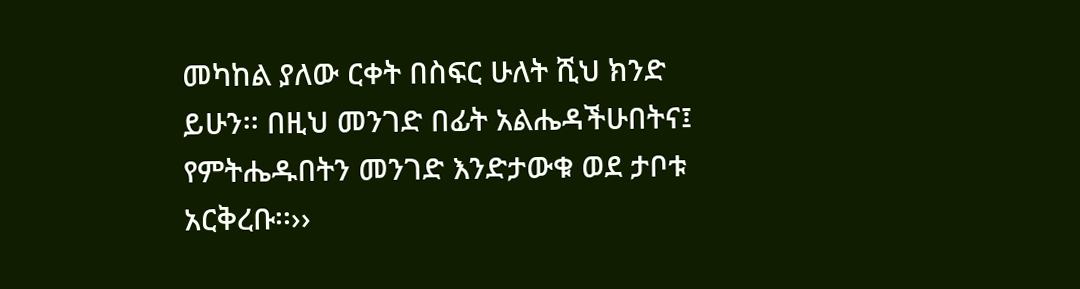መካከል ያለው ርቀት በስፍር ሁለት ሺህ ክንድ ይሁን፡፡ በዚህ መንገድ በፊት አልሔዳችሁበትና፤ የምትሔዱበትን መንገድ እንድታውቁ ወደ ታቦቱ አርቅረቡ፡፡››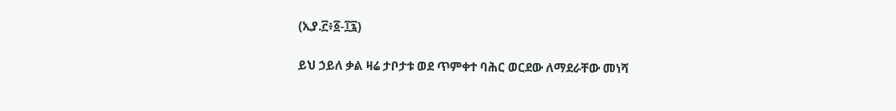(ኢያ.፫፥፩-፲፯)

ይህ ኃይለ ቃል ዛሬ ታቦታቱ ወደ ጥምቀተ ባሕር ወርደው ለማደራቸው መነሻ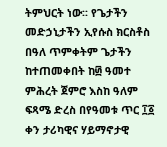ትምህርት ነው፡፡ የጌታችን መድኃኒታችን ኢየሱስ ክርስቶስ በዓለ ጥምቀትም ጌታችን ከተጠመቀበት ከ፴ ዓመተ ምሕረት ጀምሮ እስከ ዓለም ፍጻሜ ድረስ በየዓመቱ ጥር ፲፩ ቀን ታሪካዊና ሃይማኖታዊ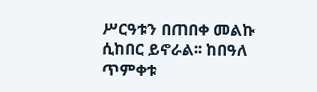ሥርዓቱን በጠበቀ መልኩ ሲከበር ይኖራል፡፡ ከበዓለ ጥምቀቱ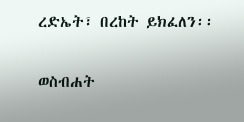ረድኤት፣ በረከት ይክፈለን፡፡

ወስብሐት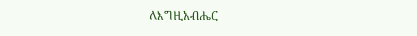ለእግዚአብሔር